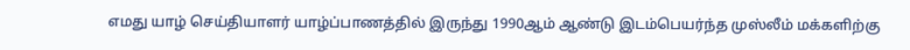எமது யாழ் செய்தியாளர் யாழ்ப்பாணத்தில் இருந்து 1990ஆம் ஆண்டு இடம்பெயர்ந்த முஸ்லீம் மக்களிற்கு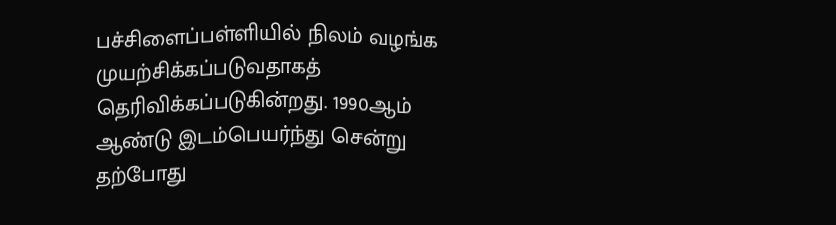பச்சிளைப்பள்ளியில் நிலம் வழங்க முயற்சிக்கப்படுவதாகத் தெரிவிக்கப்படுகின்றது. 1990ஆம் ஆண்டு இடம்பெயர்ந்து சென்று தற்போது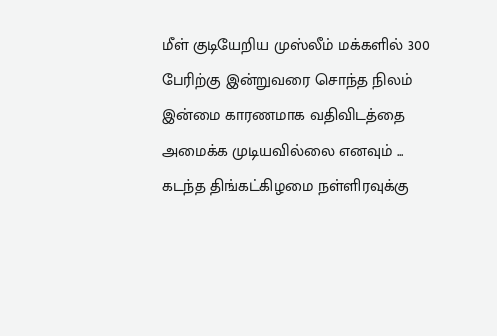மீள் குடியேறிய முஸ்லீம் மக்களில் 300 பேரிற்கு இன்றுவரை சொந்த நிலம் இன்மை காரணமாக வதிவிடத்தை அமைக்க முடியவில்லை எனவும் ...
கடந்த திங்கட்கிழமை நள்ளிரவுக்கு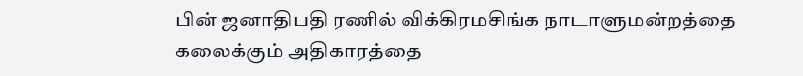பின் ஜனாதிபதி ரணில் விக்கிரமசிங்க நாடாளுமன்றத்தை கலைக்கும் அதிகாரத்தை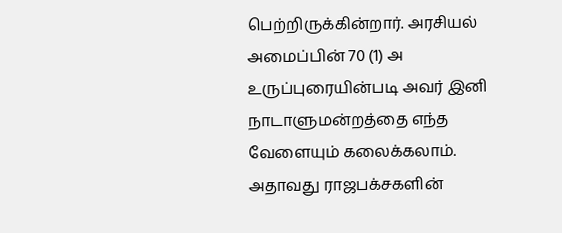பெற்றிருக்கின்றார். அரசியல் அமைப்பின் 70 (1) அ உருப்புரையின்படி அவர் இனி நாடாளுமன்றத்தை எந்த வேளையும் கலைக்கலாம். அதாவது ராஜபக்சகளின்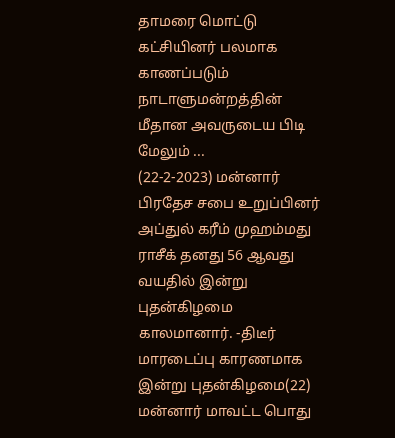தாமரை மொட்டு கட்சியினர் பலமாக காணப்படும் நாடாளுமன்றத்தின் மீதான அவருடைய பிடி மேலும் ...
(22-2-2023) மன்னார் பிரதேச சபை உறுப்பினர் அப்துல் கரீம் முஹம்மது ராசீக் தனது 56 ஆவது வயதில் இன்று புதன்கிழமை காலமானார். -திடீர் மாரடைப்பு காரணமாக இன்று புதன்கிழமை(22) மன்னார் மாவட்ட பொது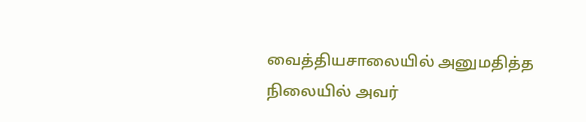வைத்தியசாலையில் அனுமதித்த நிலையில் அவர்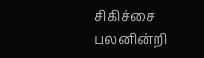சிகிச்சை பலனின்றி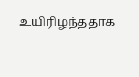உயிரிழந்ததாக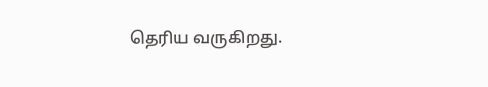தெரிய வருகிறது.